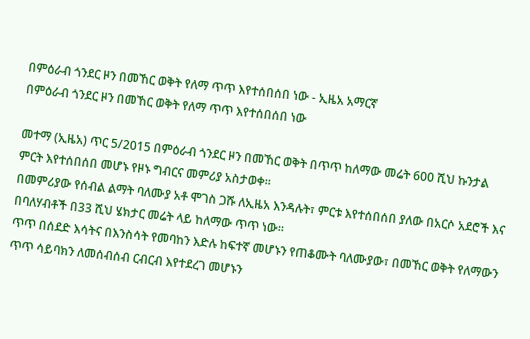በምዕራብ ጎንደር ዞን በመኸር ወቅት የለማ ጥጥ እየተሰበሰበ ነው - ኢዜአ አማርኛ
በምዕራብ ጎንደር ዞን በመኸር ወቅት የለማ ጥጥ እየተሰበሰበ ነው

መተማ (ኢዜአ) ጥር 5/2015 በምዕራብ ጎንደር ዞን በመኸር ወቅት በጥጥ ከለማው መሬት 600 ሺህ ኩንታል ምርት እየተሰበሰበ መሆኑ የዞኑ ግብርና መምሪያ አስታወቀ።
በመምሪያው የሰብል ልማት ባለሙያ አቶ ሞገስ ጋሹ ለኢዜአ እንዳሉት፣ ምርቱ እየተሰበሰበ ያለው በአርሶ አደሮች እና በባለሃብቶች በ33 ሺህ ሄክታር መሬት ላይ ከለማው ጥጥ ነው።
ጥጥ በሰደድ እሳትና በእንስሳት የመባከን እድሉ ከፍተኛ መሆኑን የጠቆሙት ባለሙያው፣ በመኸር ወቅት የለማውን ጥጥ ሳይባክን ለመሰብሰብ ርብርብ እየተደረገ መሆኑን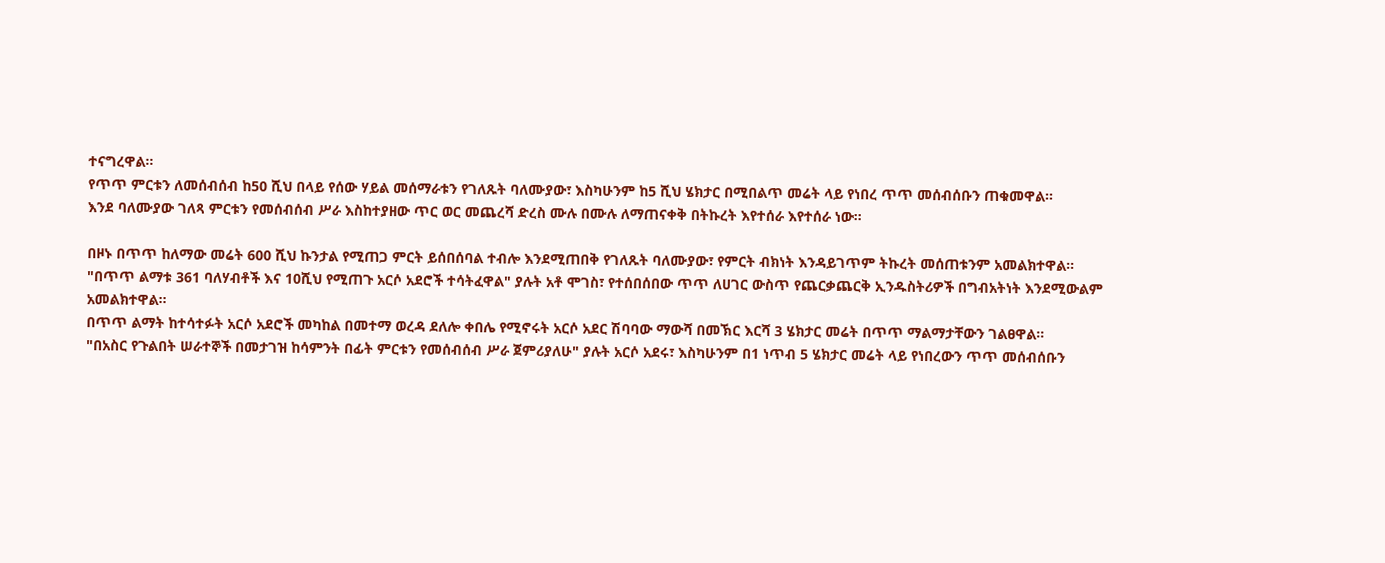ተናግረዋል።
የጥጥ ምርቱን ለመሰብሰብ ከ50 ሺህ በላይ የሰው ሃይል መሰማራቱን የገለጹት ባለሙያው፣ እስካሁንም ከ5 ሺህ ሄክታር በሚበልጥ መሬት ላይ የነበረ ጥጥ መሰብሰቡን ጠቁመዋል።
እንደ ባለሙያው ገለጻ ምርቱን የመሰብሰብ ሥራ እስከተያዘው ጥር ወር መጨረሻ ድረስ ሙሉ በሙሉ ለማጠናቀቅ በትኩረት እየተሰራ እየተሰራ ነው።

በዞኑ በጥጥ ከለማው መሬት 600 ሺህ ኩንታል የሚጠጋ ምርት ይሰበሰባል ተብሎ እንደሚጠበቅ የገለጹት ባለሙያው፣ የምርት ብክነት እንዳይገጥም ትኩረት መሰጠቱንም አመልክተዋል።
"በጥጥ ልማቱ 361 ባለሃብቶች እና 10ሺህ የሚጠጉ አርሶ አደሮች ተሳትፈዋል" ያሉት አቶ ሞገስ፣ የተሰበሰበው ጥጥ ለሀገር ውስጥ የጨርቃጨርቅ ኢንዱስትሪዎች በግብአትነት እንደሚውልም አመልክተዋል።
በጥጥ ልማት ከተሳተፉት አርሶ አደሮች መካከል በመተማ ወረዳ ደለሎ ቀበሌ የሚኖሩት አርሶ አደር ሽባባው ማውሻ በመኽር እርሻ 3 ሄክታር መሬት በጥጥ ማልማታቸውን ገልፀዋል።
"በአስር የጉልበት ሠራተኞች በመታገዝ ከሳምንት በፊት ምርቱን የመሰብሰብ ሥራ ጀምሪያለሁ" ያሉት አርሶ አደሩ፣ እስካሁንም በ1 ነጥብ 5 ሄክታር መሬት ላይ የነበረውን ጥጥ መሰብሰቡን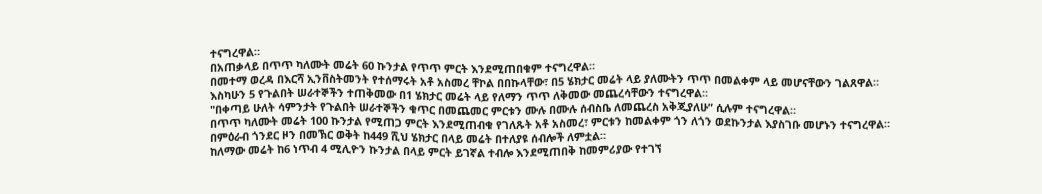ተናግረዋል።
በአጠቃላይ በጥጥ ካለሙት መሬት 60 ኩንታል የጥጥ ምርት እንደሚጠበቁም ተናግረዋል።
በመተማ ወረዳ በእርሻ ኢንቨስትመንት የተሰማሩት አቶ አስመረ ቸኮል በበኩላቸው፣ በ5 ሄክታር መሬት ላይ ያለሙትን ጥጥ በመልቀም ላይ መሆናቸውን ገልጸዋል።
እስካሁን 5 የጉልበት ሠራተኞችን ተጠቅመው በ1 ሄክታር መሬት ላይ የለማን ጥጥ ለቅመው መጨረሳቸውን ተናግረዋል።
"በቀጣይ ሁለት ሳምንታት የጉልበት ሠራተኞችን ቁጥር በመጨመር ምርቱን ሙሉ በሙሉ ሰብስቤ ለመጨረስ አቅጂያለሁ” ሲሉም ተናግረዋል።
በጥጥ ካለሙት መሬት 100 ኩንታል የሚጠጋ ምርት እንደሚጠብቁ የገለጹት አቶ አስመረ፣ ምርቱን ከመልቀም ጎን ለጎን ወደኩንታል እያስገቡ መሆኑን ተናግረዋል።
በምዕራብ ጎንደር ዞን በመኽር ወቅት ከ449 ሺህ ሄክታር በላይ መሬት በተለያዩ ሰብሎች ለምቷል።
ከለማው መሬት ከ6 ነጥብ 4 ሚሊዮን ኩንታል በላይ ምርት ይገኛል ተብሎ እንደሚጠበቅ ከመምሪያው የተገኘ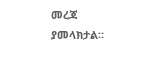መረጃ ያመላክታል።